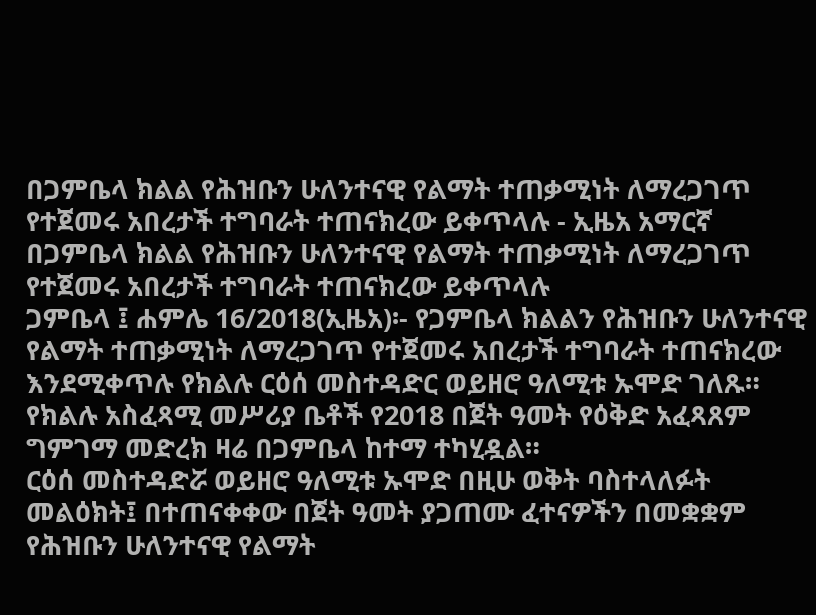በጋምቤላ ክልል የሕዝቡን ሁለንተናዊ የልማት ተጠቃሚነት ለማረጋገጥ የተጀመሩ አበረታች ተግባራት ተጠናክረው ይቀጥላሉ - ኢዜአ አማርኛ
በጋምቤላ ክልል የሕዝቡን ሁለንተናዊ የልማት ተጠቃሚነት ለማረጋገጥ የተጀመሩ አበረታች ተግባራት ተጠናክረው ይቀጥላሉ
ጋምቤላ ፤ ሐምሌ 16/2018(ኢዜአ)፡- የጋምቤላ ክልልን የሕዝቡን ሁለንተናዊ የልማት ተጠቃሚነት ለማረጋገጥ የተጀመሩ አበረታች ተግባራት ተጠናክረው እንደሚቀጥሉ የክልሉ ርዕሰ መስተዳድር ወይዘሮ ዓለሚቱ ኡሞድ ገለጹ።
የክልሉ አስፈጻሚ መሥሪያ ቤቶች የ2018 በጀት ዓመት የዕቅድ አፈጻጸም ግምገማ መድረክ ዛሬ በጋምቤላ ከተማ ተካሂዷል።
ርዕሰ መስተዳድሯ ወይዘሮ ዓለሚቱ ኡሞድ በዚሁ ወቅት ባስተላለፉት መልዕክት፤ በተጠናቀቀው በጀት ዓመት ያጋጠሙ ፈተናዎችን በመቋቋም የሕዝቡን ሁለንተናዊ የልማት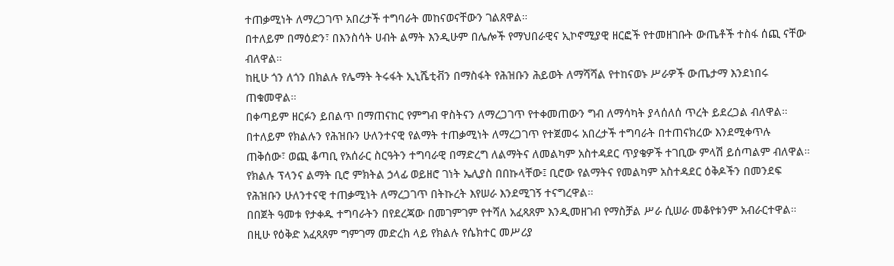ተጠቃሚነት ለማረጋገጥ አበረታች ተግባራት መከናወናቸውን ገልጸዋል።
በተለይም በማዕድን፣ በእንስሳት ሀብት ልማት እንዲሁም በሌሎች የማህበራዊና ኢኮኖሚያዊ ዘርፎች የተመዘገቡት ውጤቶች ተስፋ ሰጪ ናቸው ብለዋል።
ከዚሁ ጎን ለጎን በክልሉ የሌማት ትሩፋት ኢኒሼቲቭን በማስፋት የሕዝቡን ሕይወት ለማሻሻል የተከናወኑ ሥራዎች ውጤታማ እንደነበሩ ጠቁመዋል።
በቀጣይም ዘርፉን ይበልጥ በማጠናከር የምግብ ዋስትናን ለማረጋገጥ የተቀመጠውን ግብ ለማሳካት ያላሰለሰ ጥረት ይደረጋል ብለዋል።
በተለይም የክልሉን የሕዝቡን ሁለንተናዊ የልማት ተጠቃሚነት ለማረጋገጥ የተጀመሩ አበረታች ተግባራት በተጠናክረው እንደሚቀጥሉ ጠቅሰው፣ ወጪ ቆጣቢ የአሰራር ስርዓትን ተግባራዊ በማድረግ ለልማትና ለመልካም አስተዳደር ጥያቄዎች ተገቢው ምላሽ ይሰጣልም ብለዋል።
የክልሉ ፕላንና ልማት ቢሮ ምክትል ኃላፊ ወይዘሮ ገነት ኤሊያስ በበኩላቸው፤ ቢሮው የልማትና የመልካም አስተዳደር ዕቅዶችን በመንደፍ የሕዝቡን ሁለንተናዊ ተጠቃሚነት ለማረጋገጥ በትኩረት እየሠራ እንደሚገኝ ተናግረዋል።
በበጀት ዓመቱ የታቀዱ ተግባራትን በየደረጃው በመገምገም የተሻለ አፈጻጸም እንዲመዘገብ የማስቻል ሥራ ሲሠራ መቆየቱንም አብራርተዋል።
በዚሁ የዕቅድ አፈጻጸም ግምገማ መድረክ ላይ የክልሉ የሴክተር መሥሪያ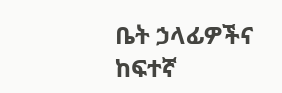ቤት ኃላፊዎችና ከፍተኛ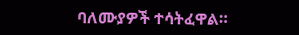ባለሙያዎች ተሳትፈዋል።